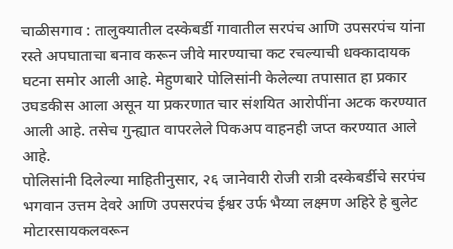चाळीसगाव : तालुक्यातील दस्केबर्डी गावातील सरपंच आणि उपसरपंच यांना रस्ते अपघाताचा बनाव करून जीवे मारण्याचा कट रचल्याची धक्कादायक घटना समोर आली आहे. मेहुणबारे पोलिसांनी केलेल्या तपासात हा प्रकार उघडकीस आला असून या प्रकरणात चार संशयित आरोपींना अटक करण्यात आली आहे. तसेच गुन्ह्यात वापरलेले पिकअप वाहनही जप्त करण्यात आले आहे.
पोलिसांनी दिलेल्या माहितीनुसार, २६ जानेवारी रोजी रात्री दस्केबर्डीचे सरपंच भगवान उत्तम देवरे आणि उपसरपंच ईश्वर उर्फ भैय्या लक्ष्मण अहिरे हे बुलेट मोटारसायकलवरून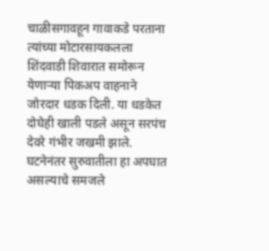चाळीसगावहून गावाकडे परताना त्यांच्या मोटारसायकलला शिंदवाडी शिवारात समोरून येणाऱ्या पिकअप वाहनाने जोरदार धडक दिली. या धडकेत दोघेही खाली पडले असून सरपंच देवरे गंभीर जखमी झाले.
घटनेनंतर सुरुवातीला हा अपघात असल्याचे समजले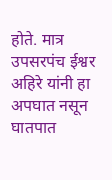होते. मात्र उपसरपंच ईश्वर अहिरे यांनी हा अपघात नसून घातपात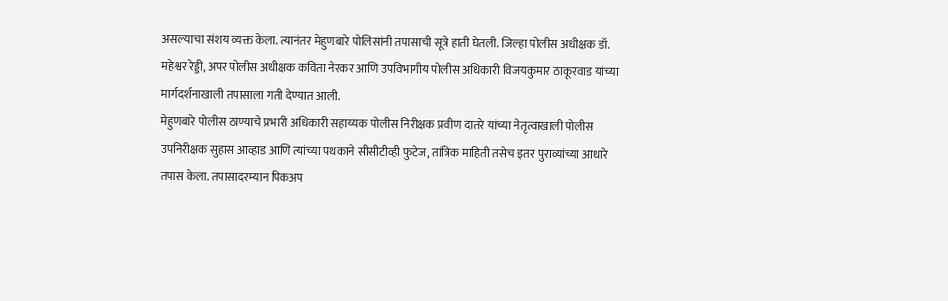असल्याचा संशय व्यक्त केला. त्यानंतर मेहुणबारे पोलिसांनी तपासाची सूत्रे हाती घेतली. जिल्हा पोलीस अधीक्षक डॉ. महेश्वर रेड्डी, अपर पोलीस अधीक्षक कविता नेरकर आणि उपविभागीय पोलीस अधिकारी विजयकुमार ठाकूरवाड यांच्या मार्गदर्शनाखाली तपासाला गती देण्यात आली.
मेहुणबारे पोलीस ठाण्याचे प्रभारी अधिकारी सहाय्यक पोलीस निरीक्षक प्रवीण दातरे यांच्या नेतृत्वाखाली पोलीस उपनिरीक्षक सुहास आव्हाड आणि त्यांच्या पथकाने सीसीटीव्ही फुटेज, तांत्रिक माहिती तसेच इतर पुराव्यांच्या आधारे तपास केला. तपासादरम्यान पिकअप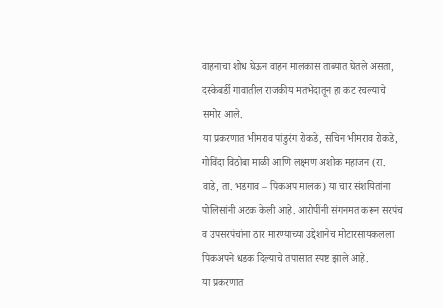वाहनाचा शोध घेऊन वाहन मालकास ताब्यात घेतले असता, दस्केबर्डी गावातील राजकीय मतभेदातून हा कट रचल्याचे समोर आले.
या प्रकरणात भीमराव पांडुरंग रोकडे, सचिन भीमराव रोकडे, गोविंदा विठोबा माळी आणि लक्ष्मण अशोक महाजन (रा. वाडे, ता. भडगाव – पिकअप मालक) या चार संशयितांना पोलिसांनी अटक केली आहे. आरोपींनी संगनमत करून सरपंच व उपसरपंचांना ठार मारण्याच्या उद्देशानेच मोटारसायकलला पिकअपने धडक दिल्याचे तपासात स्पष्ट झाले आहे.
या प्रकरणात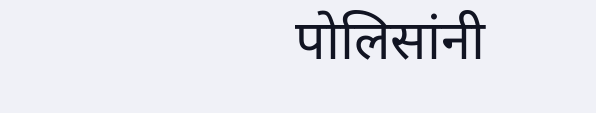पोलिसांनी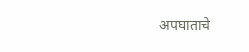अपघाताचे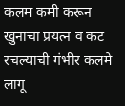कलम कमी करून खुनाचा प्रयत्न व कट रचल्याची गंभीर कलमे लागू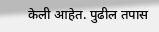केली आहेत. पुढील तपास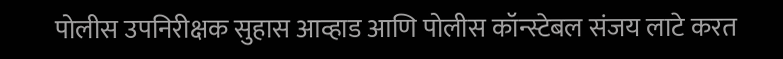पोलीस उपनिरीक्षक सुहास आव्हाड आणि पोलीस कॉन्स्टेबल संजय लाटे करत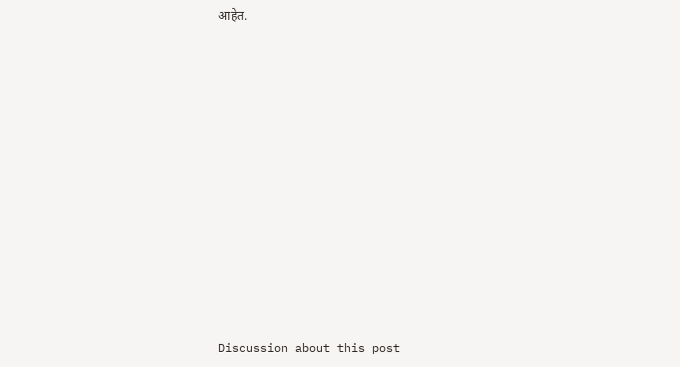आहेत.















Discussion about this post